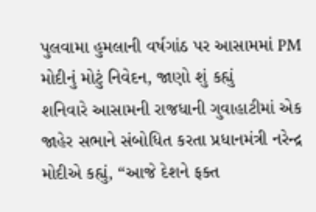પુલવામા હુમલાની વર્ષગાંઠ પર આસામમાં PM મોદીનું મોટું નિવેદન, જાણો શું કહ્યું
શનિવારે આસામની રાજધાની ગુવાહાટીમાં એક જાહેર સભાને સંબોધિત કરતા પ્રધાનમંત્રી નરેન્દ્ર મોદીએ કહ્યું, “આજે દેશને ફક્ત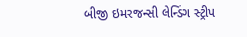બીજી ઇમરજન્સી લેન્ડિંગ સ્ટ્રીપ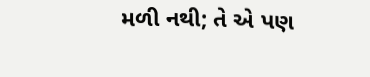મળી નથી; તે એ પણ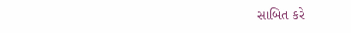સાબિત કરે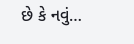છે કે નવું…